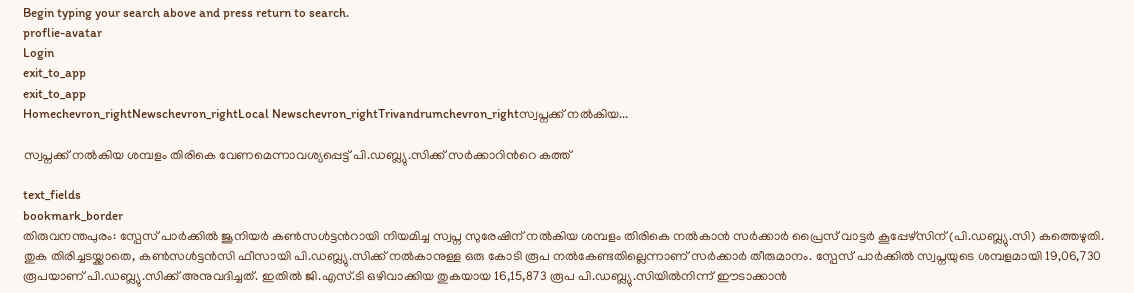Begin typing your search above and press return to search.
proflie-avatar
Login
exit_to_app
exit_to_app
Homechevron_rightNewschevron_rightLocal Newschevron_rightTrivandrumchevron_rightസ്വപ്നക്ക് നൽകിയ...

സ്വപ്നക്ക് നൽകിയ ശമ്പളം തിരികെ വേണമെന്നാവശ്യപ്പെട്ട് പി.ഡബ്ല്യു.സിക്ക് സർക്കാറിന്‍റെ കത്ത്

text_fields
bookmark_border
തിരുവനന്തപുരം: സ്പേസ് പാർക്കിൽ ജൂനിയർ കൺസൾട്ടന്‍റായി നിയമിച്ച സ്വപ്ന സുരേഷിന് നൽകിയ ശമ്പളം തിരികെ നൽകാൻ സർക്കാർ പ്രൈസ് വാട്ടർ കൂപ്പേഴ്സിന് (പി.ഡബ്ല്യു.സി) കത്തെഴുതി. തുക തിരിച്ചടയ്ക്കാതെ, കൺസൾട്ടൻസി ഫീസായി പി.ഡബ്ല്യു.സിക്ക് നൽകാനുള്ള ഒരു കോടി രൂപ നൽകേണ്ടതില്ലെന്നാണ് സർക്കാർ തീരുമാനം. സ്പേസ് പാർക്കിൽ സ്വപ്നയുടെ ശമ്പളമായി 19,06,730 രൂപയാണ് പി.ഡബ്ല്യു.സിക്ക് അനുവദിച്ചത്. ഇതിൽ ജി.എസ്.ടി ഒഴിവാക്കിയ തുകയായ 16,15,873 രൂപ പി.ഡബ്ല്യു.സിയിൽനിന്ന് ഈടാക്കാൻ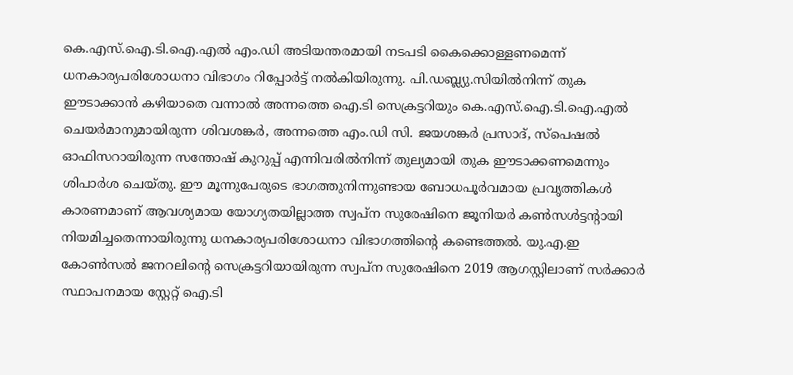കെ.എസ്.ഐ.ടി.ഐ.എൽ എം.ഡി അടിയന്തരമായി നടപടി കൈക്കൊള്ളണമെന്ന് ധനകാര്യപരിശോധനാ വിഭാഗം റിപ്പോർട്ട് നൽകിയിരുന്നു. പി.ഡബ്ല്യു.സിയിൽനിന്ന് തുക ഈടാക്കാൻ കഴിയാതെ വന്നാൽ അന്നത്തെ ഐ.ടി സെക്രട്ടറിയും കെ.എസ്.ഐ.ടി.ഐ.എൽ ചെയർമാനുമായിരുന്ന ശിവശങ്കർ, അന്നത്തെ എം.ഡി സി. ജയശങ്കർ പ്രസാദ്, സ്പെഷൽ ഓഫിസറായിരുന്ന സന്തോഷ് കുറുപ്പ് എന്നിവരിൽനിന്ന് തുല്യമായി തുക ഈടാക്കണമെന്നും ശിപാർശ ചെയ്തു. ഈ മൂന്നുപേരുടെ ഭാഗത്തുനിന്നുണ്ടായ ബോധപൂർവമായ പ്രവൃത്തികൾ കാരണമാണ് ആവശ്യമായ യോഗ്യതയില്ലാത്ത സ്വപ്ന സുരേഷിനെ ജൂനിയർ കൺസൾട്ടന്റായി നിയമിച്ചതെന്നായിരുന്നു ധനകാര്യപരിശോധനാ വിഭാഗത്തിന്‍റെ കണ്ടെത്തൽ. യു.എ.ഇ കോൺസൽ ജനറലിന്‍റെ സെക്രട്ടറിയായിരുന്ന സ്വപ്ന സുരേഷിനെ 2019 ആഗസ്റ്റിലാണ് സർക്കാർ സ്ഥാപനമായ സ്റ്റേറ്റ് ഐ.ടി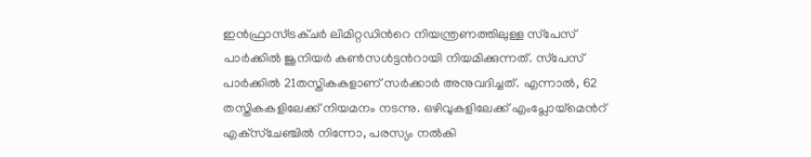ഇൻഫ്രാസ്‌ട്രക്ചർ ലിമിറ്റഡിന്‍റെ നിയന്ത്രണത്തിലുള്ള സ്‌പേസ് പാർക്കിൽ ജൂനിയർ കൺസൾട്ടന്‍റായി നിയമിക്കുന്നത്. സ്‌പേസ് പാർക്കിൽ 21തസ്തികകളാണ് സർക്കാർ അനുവദിച്ചത്. എന്നാൽ, 62 തസ്തികകളിലേക്ക് നിയമനം നടന്നു. ഒഴിവുകളിലേക്ക് എംപ്ലോയ്‌മെന്‍റ് എക്‌സ്ചേഞ്ചിൽ നിന്നോ, പരസ്യം നൽകി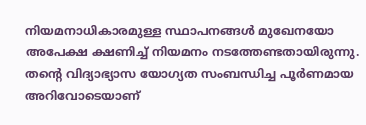നിയമനാധികാരമുള്ള സ്ഥാപനങ്ങൾ മുഖേനയോ അപേക്ഷ ക്ഷണിച്ച് നിയമനം നടത്തേണ്ടതായിരുന്നു. ത‍ന്‍റെ വിദ്യാഭ്യാസ യോഗ്യത സംബന്ധിച്ച പൂർണമായ അറിവോടെയാണ്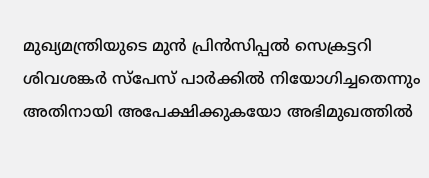മുഖ്യമന്ത്രിയുടെ മുൻ പ്രിൻസിപ്പൽ സെക്രട്ടറി ശിവശങ്കർ സ്‌പേസ് പാർക്കിൽ നിയോഗിച്ചതെന്നും അതിനായി അപേക്ഷിക്കുകയോ അഭിമുഖത്തിൽ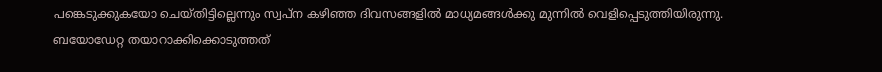പങ്കെടുക്കുകയോ ചെയ്തിട്ടില്ലെന്നും സ്വപ്ന കഴിഞ്ഞ ദിവസങ്ങളിൽ മാധ്യമങ്ങൾക്കു മുന്നിൽ വെളിപ്പെടുത്തിയിരുന്നു. ബയോഡേറ്റ തയാറാക്കിക്കൊടുത്തത്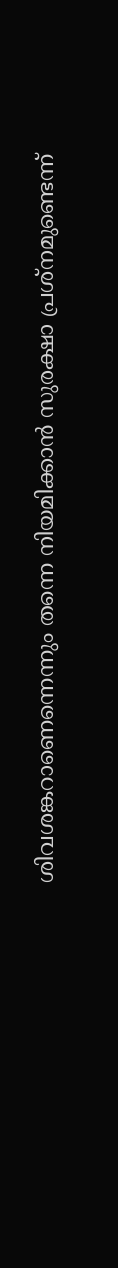ശിവശങ്കറാണെന്നെന്നും തന്നെ നിയമിക്കാൻ സുരക്ഷാ പ്രശ്നമുണ്ടെന്ന്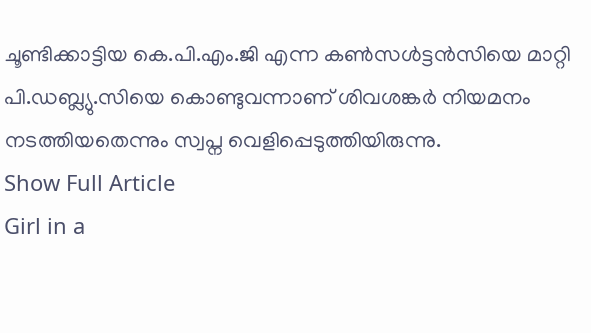ചൂണ്ടിക്കാട്ടിയ കെ.പി.എം.ജി എന്ന കൺസൾട്ടൻസിയെ മാറ്റി പി.ഡബ്ല്യു.സിയെ കൊണ്ടുവന്നാണ് ശിവശങ്കർ നിയമനം നടത്തിയതെന്നും സ്വപ്ന വെളിപ്പെടുത്തിയിരുന്നു.
Show Full Article
Girl in a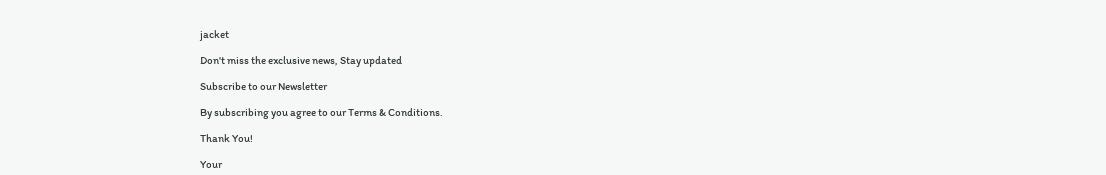jacket

Don't miss the exclusive news, Stay updated

Subscribe to our Newsletter

By subscribing you agree to our Terms & Conditions.

Thank You!

Your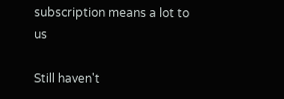subscription means a lot to us

Still haven't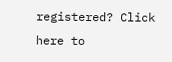registered? Click here to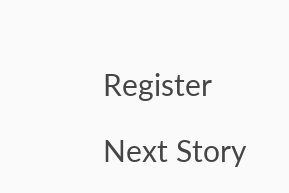Register

Next Story